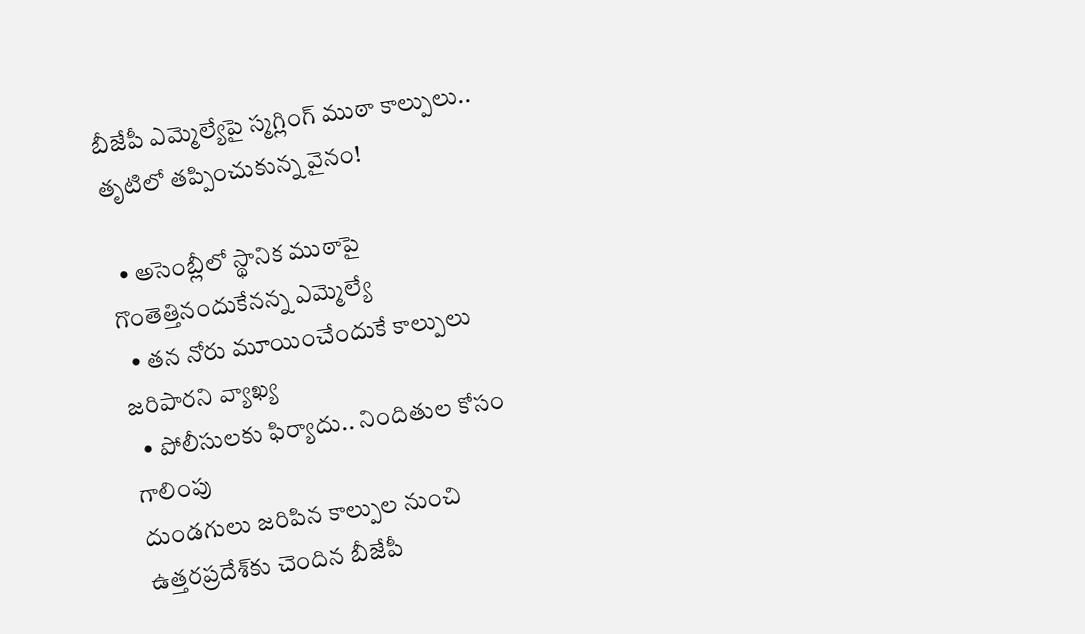బీజేపీ ఎమ్మెల్యేపై స్మగ్లింగ్ ముఠా కాల్పులు.. తృటిలో తప్పించుకున్న వైనం!

  • అసెంబ్లీలో స్థానిక ముఠాపై గొంతెత్తినందుకేనన్న ఎమ్మెల్యే
  • తన నోరు మూయించేందుకే కాల్పులు జరిపారని వ్యాఖ్య
  • పోలీసులకు ఫిర్యాదు.. నిందితుల కోసం గాలింపు
దుండగులు జరిపిన కాల్పుల నుంచి ఉత్తరప్రదేశ్‌కు చెందిన బీజేపీ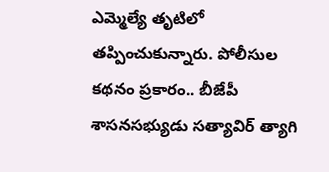ఎమ్మెల్యే తృటిలో తప్పించుకున్నారు. పోలీసుల కథనం ప్రకారం.. బీజేపీ శాసనసభ్యుడు సత్యావిర్ త్యాగి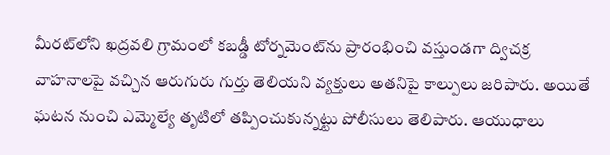మీరట్‌లోని ఖద్రవలి గ్రామంలో కబడ్డీ టోర్నమెంట్‌ను ప్రారంభించి వస్తుండగా ద్విచక్ర వాహనాలపై వచ్చిన ఆరుగురు గుర్తు తెలియని వ్యక్తులు అతనిపై కాల్పులు జరిపారు. అయితే ఘటన నుంచి ఎమ్మెల్యే తృటిలో తప్పించుకున్నట్టు పోలీసులు తెలిపారు. ఆయుధాలు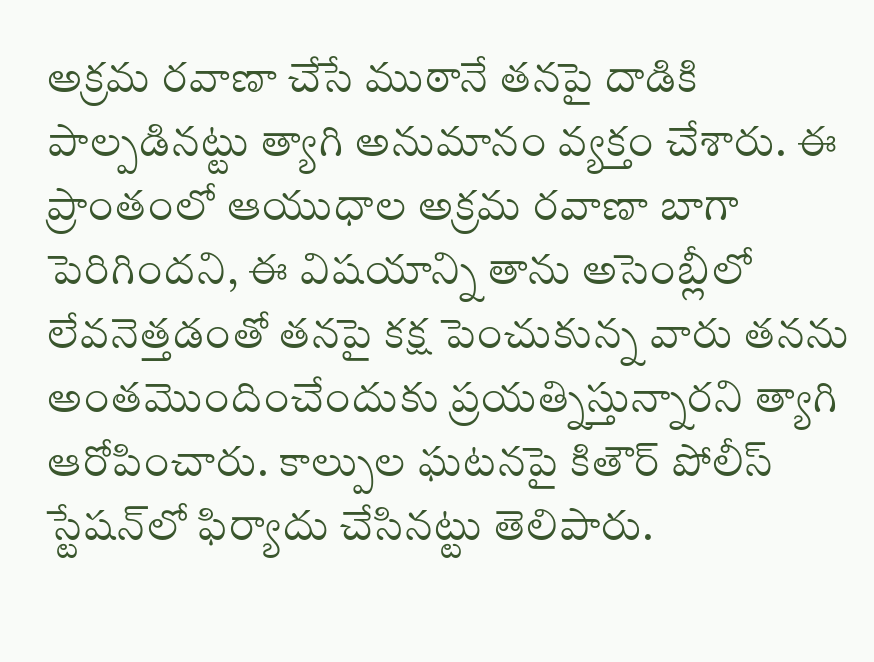అక్రమ రవాణా చేసే ముఠానే తనపై దాడికి పాల్పడినట్టు త్యాగి అనుమానం వ్యక్తం చేశారు. ఈ ప్రాంతంలో ఆయుధాల అక్రమ రవాణా బాగా పెరిగిందని, ఈ విషయాన్ని తాను అసెంబ్లీలో లేవనెత్తడంతో తనపై కక్ష పెంచుకున్న వారు తనను అంతమొందించేందుకు ప్రయత్నిస్తున్నారని త్యాగి ఆరోపించారు. కాల్పుల ఘటనపై కితౌర్ పోలీస్ స్టేషన్‌లో ఫిర్యాదు చేసినట్టు తెలిపారు.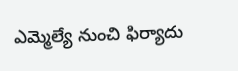ఎమ్మెల్యే నుంచి ఫిర్యాదు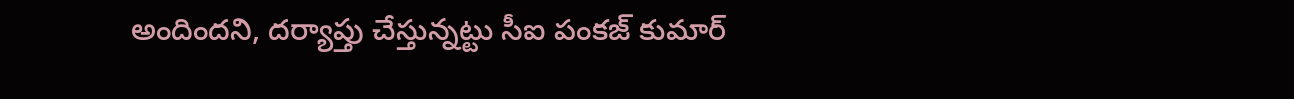అందిందని, దర్యాప్తు చేస్తున్నట్టు సీఐ పంకజ్ కుమార్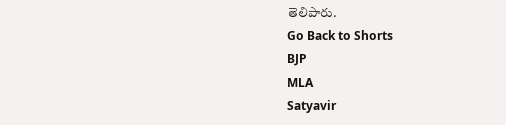తెలిపారు.
Go Back to Shorts
BJP
MLA
Satyavir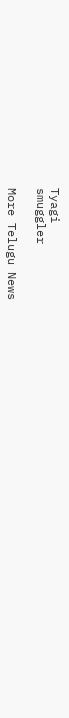Tyagi
smuggler

More Telugu News